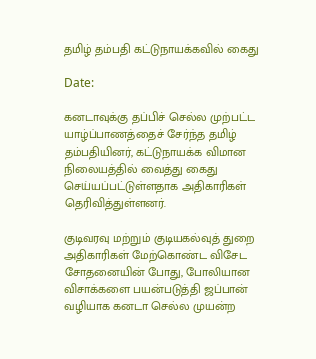தமிழ் தம்பதி கட்டுநாயக்கவில் கைது

Date:

கனடாவுக்கு தப்பிச் செல்ல முற்பட்ட யாழ்ப்பாணத்தைச் சேர்ந்த தமிழ் தம்பதியினர், கட்டுநாயக்க விமான நிலையத்தில் வைத்து கைது செய்யப்பட்டுள்ளதாக அதிகாரிகள் தெரிவித்துள்ளனர்.

குடிவரவு மற்றும் குடியகல்வுத் துறை அதிகாரிகள் மேற்கொண்ட விசேட சோதனையின் போது, போலியான விசாக்களை பயன்படுத்தி ஜப்பான் வழியாக கனடா செல்ல முயன்ற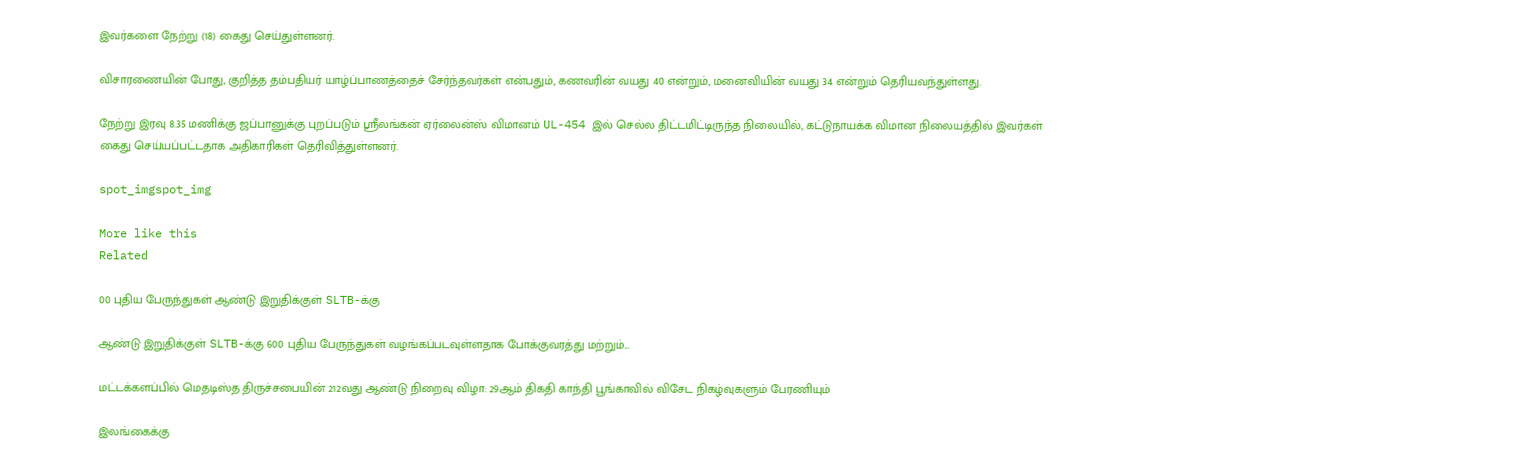இவர்களை நேற்று (18) கைது செய்துள்ளனர்.

விசாரணையின் போது, குறித்த தம்பதியர் யாழ்ப்பாணத்தைச் சேர்ந்தவர்கள் என்பதும், கணவரின் வயது 40 என்றும், மனைவியின் வயது 34 என்றும் தெரியவந்துள்ளது.

நேற்று இரவு 8.35 மணிக்கு ஜப்பானுக்கு புறப்படும் ஸ்ரீலங்கன் ஏர்லைன்ஸ் விமானம் UL-454 இல் செல்ல திட்டமிட்டிருந்த நிலையில், கட்டுநாயக்க விமான நிலையத்தில் இவர்கள் கைது செய்யப்பட்டதாக அதிகாரிகள் தெரிவித்துள்ளனர்.

spot_imgspot_img

More like this
Related

00 புதிய பேருந்துகள் ஆண்டு இறுதிக்குள் SLTB-க்கு

ஆண்டு இறுதிக்குள் SLTB-க்கு 600 புதிய பேருந்துகள் வழங்கப்படவுள்ளதாக போக்குவரத்து மற்றும்...

மட்டக்களப்பில் மெதடிஸ்த திருச்சபையின் 212வது ஆண்டு நிறைவு விழா: 29ஆம் திகதி காந்தி பூங்காவில் விசேட நிகழ்வுகளும் பேரணியும்

இலங்கைக்கு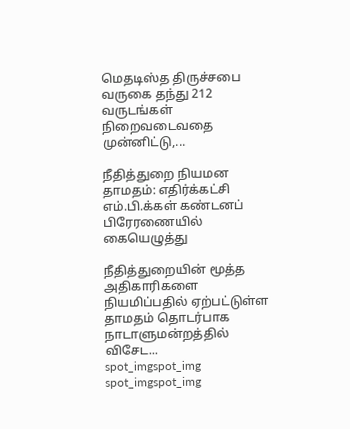மெதடிஸ்த திருச்சபை வருகை தந்து 212 வருடங்கள் நிறைவடைவதை முன்னிட்டு,...

நீதித்துறை நியமன தாமதம்: எதிர்க்கட்சி எம்.பி.க்கள் கண்டனப் பிரேரணையில் கையெழுத்து

நீதித்துறையின் மூத்த அதிகாரிகளை நியமிப்பதில் ஏற்பட்டுள்ள தாமதம் தொடர்பாக நாடாளுமன்றத்தில் விசேட...
spot_imgspot_img
spot_imgspot_img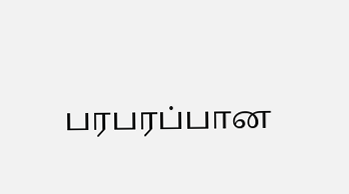பரபரப்பான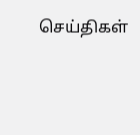செய்திகள்